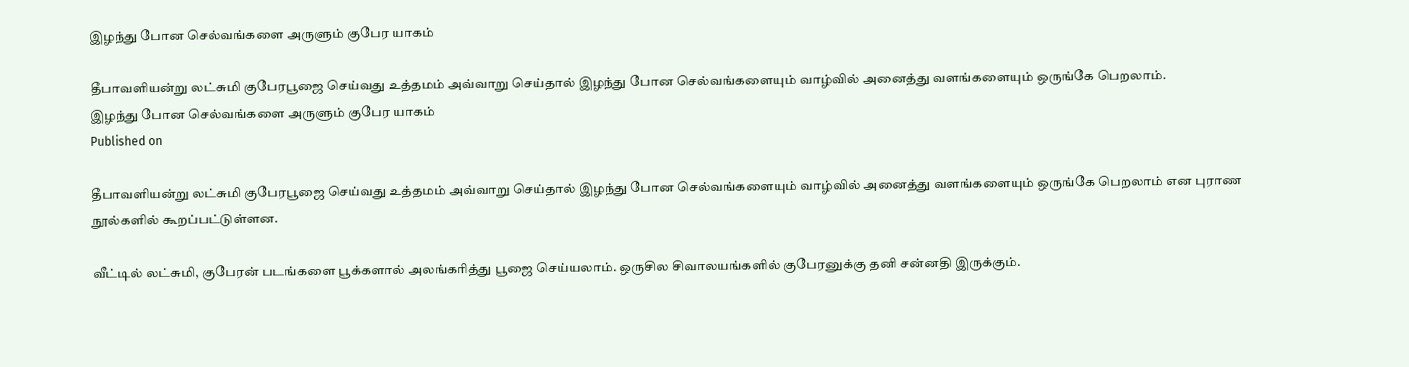இழந்து போன செல்வங்களை அருளும் குபேர யாகம்

தீபாவளியன்று லட்சுமி குபேரபூஜை செய்வது உத்தமம் அவ்வாறு செய்தால் இழந்து போன செல்வங்களையும் வாழ்வில் அனைத்து வளங்களையும் ஒருங்கே பெறலாம்.
இழந்து போன செல்வங்களை அருளும் குபேர யாகம்
Published on

தீபாவளியன்று லட்சுமி குபேரபூஜை செய்வது உத்தமம் அவ்வாறு செய்தால் இழந்து போன செல்வங்களையும் வாழ்வில் அனைத்து வளங்களையும் ஒருங்கே பெறலாம் என புராண நூல்களில் கூறப்பட்டுள்ளன.

வீட்டில் லட்சுமி, குபேரன் படங்களை பூக்களால் அலங்கரித்து பூஜை செய்யலாம். ஒருசில சிவாலயங்களில் குபேரனுக்கு தனி சன்னதி இருக்கும்.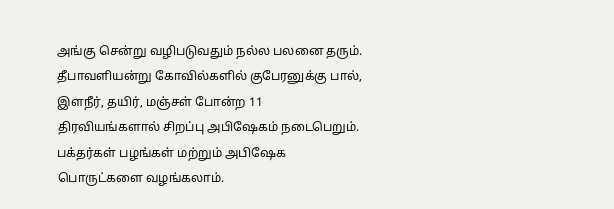அங்கு சென்று வழிபடுவதும் நல்ல பலனை தரும். தீபாவளியன்று கோவில்களில் குபேரனுக்கு பால், இளநீர், தயிர், மஞ்சள் போன்ற 11 திரவியங்களால் சிறப்பு அபிஷேகம் நடைபெறும். பக்தர்கள் பழங்கள் மற்றும் அபிஷேக பொருட்களை வழங்கலாம்.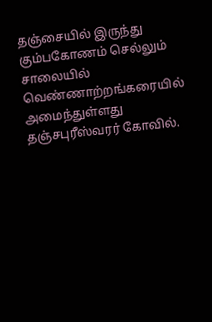தஞ்சையில் இருந்து கும்பகோணம் செல்லும் சாலையில் வெண்ணாற்றங்கரையில் அமைந்துள்ளது தஞ்சபுரீஸ்வரர் கோவில்.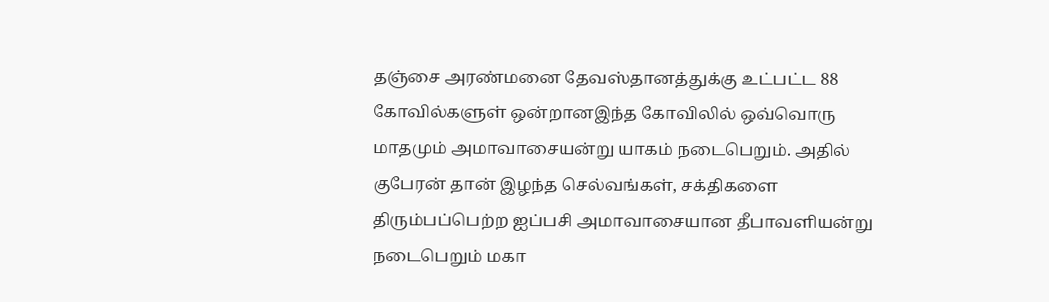தஞ்சை அரண்மனை தேவஸ்தானத்துக்கு உட்பட்ட 88 கோவில்களுள் ஒன்றானஇந்த கோவிலில் ஒவ்வொரு மாதமும் அமாவாசையன்று யாகம் நடைபெறும். அதில் குபேரன் தான் இழந்த செல்வங்கள், சக்திகளை திரும்பப்பெற்ற ஐப்பசி அமாவாசையான தீபாவளியன்று நடைபெறும் மகா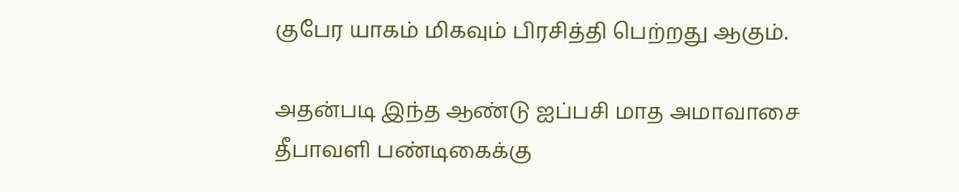குபேர யாகம் மிகவும் பிரசித்தி பெற்றது ஆகும்.

அதன்படி இந்த ஆண்டு ஐப்பசி மாத அமாவாசை தீபாவளி பண்டிகைக்கு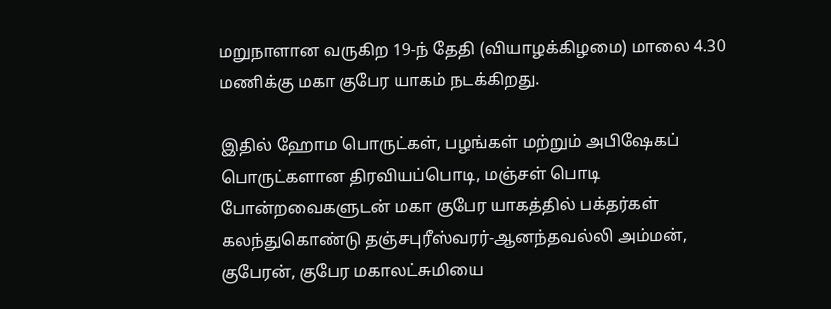மறுநாளான வருகிற 19-ந் தேதி (வியாழக்கிழமை) மாலை 4.30 மணிக்கு மகா குபேர யாகம் நடக்கிறது.

இதில் ஹோம பொருட்கள், பழங்கள் மற்றும் அபிஷேகப் பொருட்களான திரவியப்பொடி, மஞ்சள் பொடி போன்றவைகளுடன் மகா குபேர யாகத்தில் பக்தர்கள் கலந்துகொண்டு தஞ்சபுரீஸ்வரர்-ஆனந்தவல்லி அம்மன், குபேரன், குபேர மகாலட்சுமியை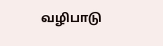வழிபாடு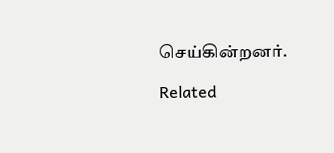செய்கின்றனர்.

Related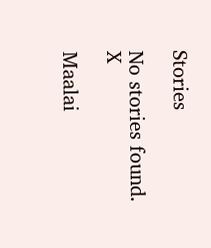Stories

No stories found.
X

Maalai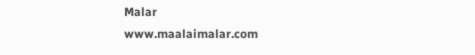Malar
www.maalaimalar.com